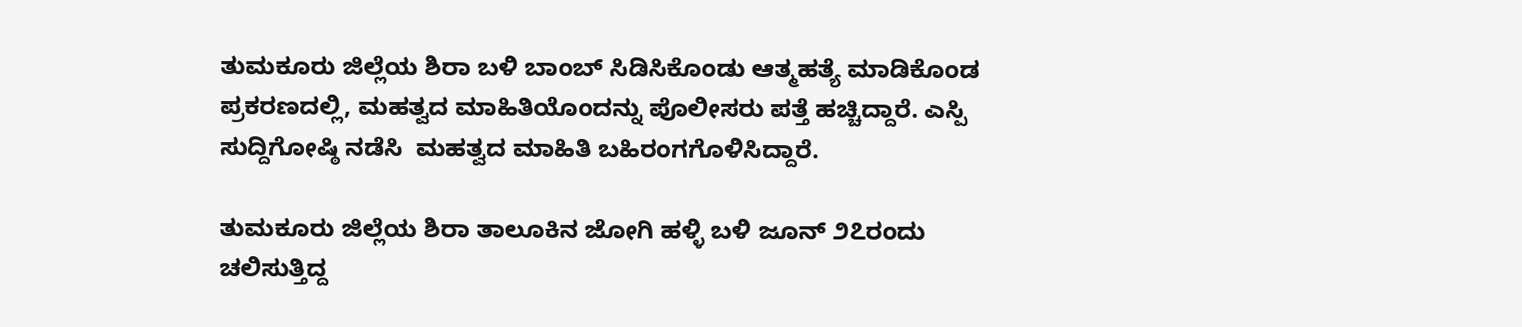ತುಮಕೂರು ಜಿಲ್ಲೆಯ ಶಿರಾ ಬಳಿ ಬಾಂಬ್ ಸಿಡಿಸಿಕೊಂಡು ಆತ್ಮಹತ್ಯೆ ಮಾಡಿಕೊಂಡ ಪ್ರಕರಣದಲ್ಲಿ, ಮಹತ್ವದ ಮಾಹಿತಿಯೊಂದನ್ನು ಪೊಲೀಸರು ಪತ್ತೆ ಹಚ್ಚಿದ್ದಾರೆ. ಎಸ್ಪಿ ಸುದ್ದಿಗೋಷ್ಠಿ ನಡೆಸಿ  ಮಹತ್ವದ ಮಾಹಿತಿ ಬಹಿರಂಗಗೊಳಿಸಿದ್ದಾರೆ.

ತುಮಕೂರು ಜಿಲ್ಲೆಯ ಶಿರಾ ತಾಲೂಕಿನ ಜೋಗಿ ಹಳ್ಳಿ ಬಳಿ ಜೂನ್ ೨೭ರಂದು ಚಲಿಸುತ್ತಿದ್ದ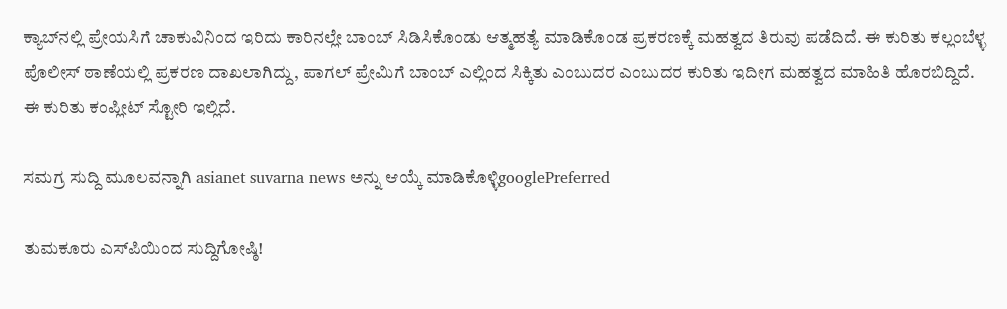ಕ್ಯಾಬ್‌ನಲ್ಲಿ ಪ್ರೇಯಸಿಗೆ ಚಾಕುವಿನಿಂದ ಇರಿದು ಕಾರಿನಲ್ಲೇ ಬಾಂಬ್‌ ಸಿಡಿಸಿಕೊಂಡು ಆತ್ಮಹತ್ಯೆ ಮಾಡಿಕೊಂಡ ಪ್ರಕರಣಕ್ಕೆ ಮಹತ್ವದ ತಿರುವು ಪಡೆದಿದೆ. ಈ ಕುರಿತು ಕಲ್ಲಂಬೆಳ್ಳ ಪೊಲೀಸ್ ಠಾಣೆಯಲ್ಲಿ ಪ್ರಕರಣ ದಾಖಲಾಗಿದ್ದು, ಪಾಗಲ್ ಪ್ರೇಮಿಗೆ ಬಾಂಬ್ ಎಲ್ಲಿಂದ ಸಿಕ್ಕಿತು ಎಂಬುದರ ಎಂಬುದರ ಕುರಿತು ಇದೀಗ ಮಹತ್ವದ ಮಾಹಿತಿ ಹೊರಬಿದ್ದಿದೆ. ಈ ಕುರಿತು ಕಂಪ್ಲೀಟ್ ಸ್ಟೋರಿ ಇಲ್ಲಿದೆ.

ಸಮಗ್ರ ಸುದ್ದಿ ಮೂಲವನ್ನಾಗಿ asianet suvarna news ಅನ್ನು ಆಯ್ಕೆ ಮಾಡಿಕೊಳ್ಳಿgooglePreferred

ತುಮಕೂರು ಎಸ್‌ಪಿಯಿಂದ ಸುದ್ದಿಗೋಷ್ಠಿ!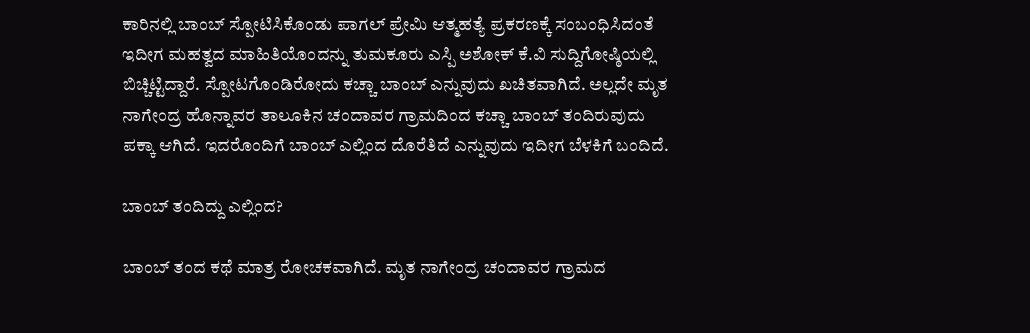ಕಾರಿನಲ್ಲಿ ಬಾಂಬ್ ಸ್ಪೋಟಿಸಿಕೊಂಡು ಪಾಗಲ್ ಪ್ರೇಮಿ ಆತ್ಮಹತ್ಯೆ ಪ್ರಕರಣಕ್ಕೆ ಸಂಬಂಧಿಸಿದಂತೆ ಇದೀಗ ಮಹತ್ವದ ಮಾಹಿತಿಯೊಂದನ್ನು ತುಮಕೂರು ಎಸ್ಪಿ ಅಶೋಕ್ ಕೆ.ವಿ ಸುದ್ದಿಗೋಷ್ಠಿಯಲ್ಲಿ ಬಿಚ್ಚಿಟ್ಟಿದ್ದಾರೆ. ಸ್ಪೋಟಗೊಂಡಿರೋದು ಕಚ್ಚಾ ಬಾಂಬ್ ಎನ್ನುವುದು ಖಚಿತವಾಗಿದೆ. ಅಲ್ಲದೇ ಮೃತ ನಾಗೇಂದ್ರ ಹೊನ್ನಾವರ ತಾಲೂಕಿನ ಚಂದಾವರ ಗ್ರಾಮದಿಂದ ಕಚ್ಚಾ ಬಾಂಬ್ ತಂದಿರುವುದು ಪಕ್ಕಾ ಆಗಿದೆ. ಇದರೊಂದಿಗೆ ಬಾಂಬ್‌ ಎಲ್ಲಿಂದ ದೊರೆತಿದೆ ಎನ್ನುವುದು ಇದೀಗ ಬೆಳಕಿಗೆ ಬಂದಿದೆ.

ಬಾಂಬ್‌ ತಂದಿದ್ದು ಎಲ್ಲಿಂದ?

ಬಾಂಬ್‌ ತಂದ ಕಥೆ ಮಾತ್ರ ರೋಚಕವಾಗಿದೆ. ಮೃತ ನಾಗೇಂದ್ರ ಚಂದಾವರ ಗ್ರಾಮದ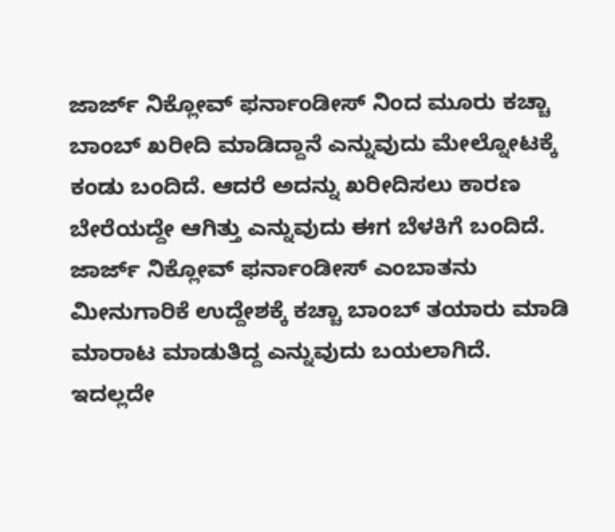ಜಾರ್ಜ್ ನಿಕ್ಲೋವ್ ಫರ್ನಾಂಡೀಸ್ ನಿಂದ ಮೂರು ಕಚ್ಚಾ ಬಾಂಬ್ ಖರೀದಿ ಮಾಡಿದ್ದಾನೆ ಎನ್ನುವುದು ಮೇಲ್ನೋಟಕ್ಕೆ ಕಂಡು ಬಂದಿದೆ. ಆದರೆ ಅದನ್ನು ಖರೀದಿಸಲು ಕಾರಣ ಬೇರೆಯದ್ದೇ ಆಗಿತ್ತು ಎನ್ನುವುದು ಈಗ ಬೆಳಕಿಗೆ ಬಂದಿದೆ. ಜಾರ್ಜ್ ನಿಕ್ಲೋವ್ ಫರ್ನಾಂಡೀಸ್ ಎಂಬಾತನು ಮೀನುಗಾರಿಕೆ ಉದ್ದೇಶಕ್ಕೆ ಕಚ್ಚಾ ಬಾಂಬ್ ತಯಾರು ಮಾಡಿ ಮಾರಾಟ ಮಾಡುತಿದ್ದ ಎನ್ನುವುದು ಬಯಲಾಗಿದೆ. ಇದಲ್ಲದೇ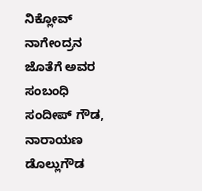ನಿಕ್ಲೋವ್‌ ನಾಗೇಂದ್ರನ ಜೊತೆಗೆ ಅವರ ಸಂಬಂಧಿ ಸಂದೀಪ್ ಗೌಡ, ನಾರಾಯಣ ಡೊಲ್ಲುಗೌಡ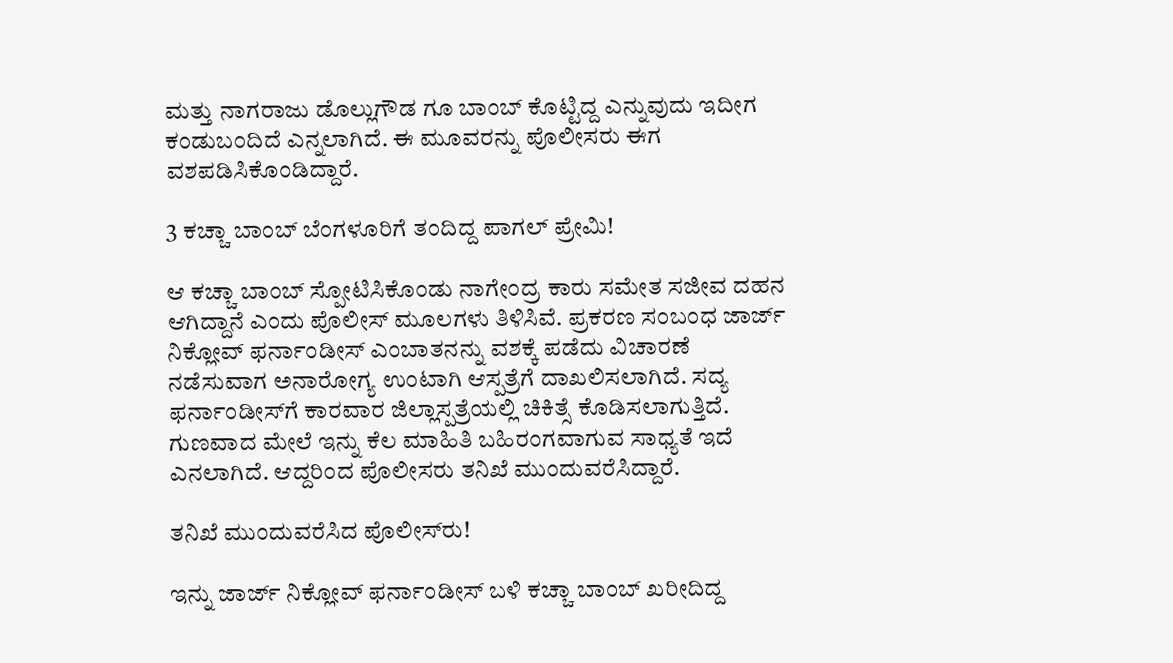ಮತ್ತು ನಾಗರಾಜು ಡೊಲ್ಲುಗೌಡ ಗೂ ಬಾಂಬ್ ಕೊಟ್ಟಿದ್ದ ಎನ್ನುವುದು ಇದೀಗ ಕಂಡುಬಂದಿದೆ ಎನ್ನಲಾಗಿದೆ. ಈ ಮೂವರನ್ನು ಪೊಲೀಸರು ಈಗ ವಶಪಡಿಸಿಕೊಂಡಿದ್ದಾರೆ.

3 ಕಚ್ಚಾ ಬಾಂಬ್ ಬೆಂಗಳೂರಿಗೆ ತಂದಿದ್ದ ಪಾಗಲ್‌ ಪ್ರೇಮಿ!

ಆ ಕಚ್ಚಾ ಬಾಂಬ್ ಸ್ಪೋಟಿಸಿಕೊಂಡು ನಾಗೇಂದ್ರ ಕಾರು ಸಮೇತ ಸಜೀವ ದಹನ ಆಗಿದ್ದಾನೆ ಎಂದು ಪೊಲೀಸ್‌ ಮೂಲಗಳು ತಿಳಿಸಿವೆ. ಪ್ರಕರಣ ಸಂಬಂಧ ಜಾರ್ಜ್ ನಿಕ್ಲೋವ್ ಫರ್ನಾಂಡೀಸ್ ಎಂಬಾತನನ್ನು ವಶಕ್ಕೆ ಪಡೆದು ವಿಚಾರಣೆ ನಡೆಸುವಾಗ ಅನಾರೋಗ್ಯ ಉಂಟಾಗಿ ಆಸ್ಪತ್ರೆಗೆ ದಾಖಲಿಸಲಾಗಿದೆ. ಸದ್ಯ ಫರ್ನಾಂಡೀಸ್‌ಗೆ ಕಾರವಾರ ಜಿಲ್ಲಾಸ್ಪತ್ರೆಯಲ್ಲಿ ಚಿಕಿತ್ಸೆ ಕೊಡಿಸಲಾಗುತ್ತಿದೆ. ಗುಣವಾದ ಮೇಲೆ ಇನ್ನು ಕೆಲ ಮಾಹಿತಿ ಬಹಿರಂಗವಾಗುವ ಸಾಧ್ಯತೆ ಇದೆ ಎನಲಾಗಿದೆ. ಆದ್ದರಿಂದ ಪೊಲೀಸರು ತನಿಖೆ ಮುಂದುವರೆಸಿದ್ದಾರೆ.

ತನಿಖೆ ಮುಂದುವರೆಸಿದ ಪೊಲೀಸ್‌ರು!

ಇನ್ನು ಜಾರ್ಜ್ ನಿಕ್ಲೋವ್ ಫರ್ನಾಂಡೀಸ್ ಬಳಿ ಕಚ್ಚಾ ಬಾಂಬ್ ಖರೀದಿದ್ದ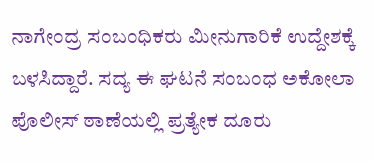ನಾಗೇಂದ್ರ ಸಂಬಂಧಿಕರು ಮೀನುಗಾರಿಕೆ ಉದ್ದೇಶಕ್ಕೆ ಬಳಸಿದ್ದಾರೆ. ಸದ್ಯ ಈ ಘಟನೆ ಸಂಬಂಧ ಅಕೋಲಾ ಪೊಲೀಸ್ ಠಾಣೆಯಲ್ಲಿ ಪ್ರತ್ಯೇಕ ದೂರು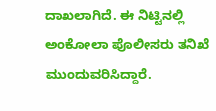ದಾಖಲಾಗಿದೆ. ಈ ನಿಟ್ಟಿನಲ್ಲಿ ಅಂಕೋಲಾ ಪೊಲೀಸರು ತನಿಖೆ ಮುಂದುವರಿಸಿದ್ದಾರೆ.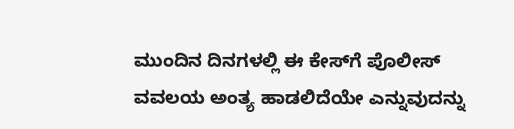ಮುಂದಿನ ದಿನಗಳಲ್ಲಿ ಈ ಕೇಸ್‌ಗೆ ಪೊಲೀಸ್‌ ವವಲಯ ಅಂತ್ಯ ಹಾಡಲಿದೆಯೇ ಎನ್ನುವುದನ್ನು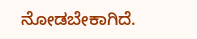ನೋಡಬೇಕಾಗಿದೆ.